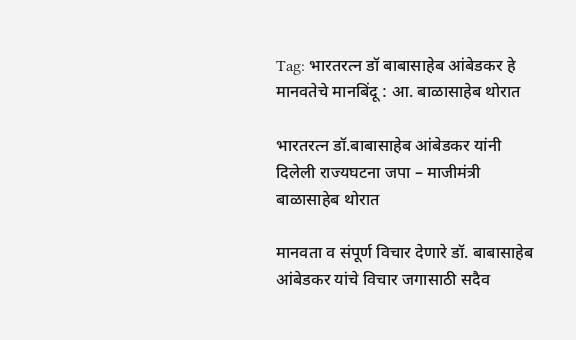Tag: भारतरत्न डॉ बाबासाहेब आंबेडकर हे मानवतेचे मानबिंदू : आ. बाळासाहेब थोरात

भारतरत्न डॉ.बाबासाहेब आंबेडकर यांनी दिलेली राज्यघटना जपा – माजीमंत्री बाळासाहेब थोरात

मानवता व संपूर्ण विचार देणारे डॉ. बाबासाहेब आंबेडकर यांचे विचार जगासाठी सदैव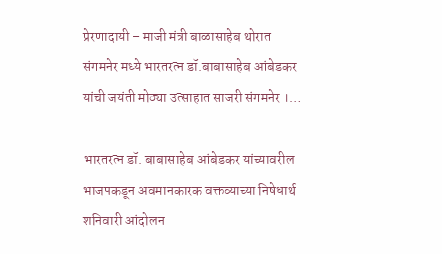प्रेरणादायी – माजी मंत्री बाळासाहेब थोरात संगमनेर मध्ये भारतरत्न डॉ.बाबासाहेब आंबेडकर यांची जयंती मोठ्या उत्साहात साजरी संगमनेर ।…

भारतरत्न डॉ. बाबासाहेब आंबेडकर यांच्यावरील भाजपकडून अवमानकारक वक्तव्याच्या निषेधार्थ शनिवारी आंदोलन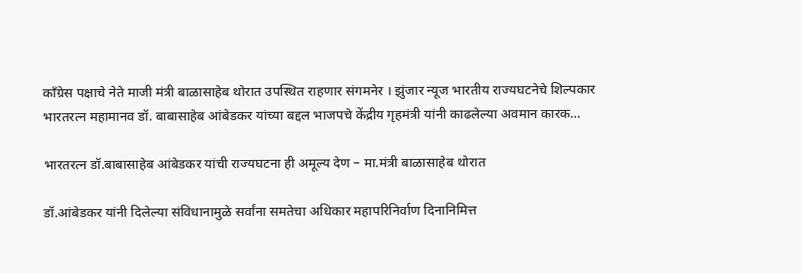काँग्रेस पक्षाचे नेते माजी मंत्री बाळासाहेब थोरात उपस्थित राहणार संगमनेर । झुंजार न्यूज भारतीय राज्यघटनेचे शिल्पकार भारतरत्न महामानव डॉ. बाबासाहेब आंबेडकर यांच्या बद्दल भाजपचे केंद्रीय गृहमंत्री यांनी काढलेल्या अवमान कारक…

भारतरत्न डॉ.बाबासाहेब आंबेडकर यांची राज्यघटना ही अमूल्य देण – मा.मंत्री बाळासाहेब थोरात

डॉ.आंबेडकर यांनी दिलेल्या संविधानामुळे सर्वांना समतेचा अधिकार महापरिनिर्वाण दिनानिमित्त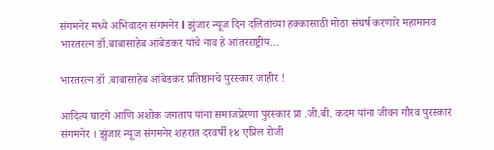संगमनेर मध्ये अभिवादन संगमनेर l झुंजार न्यूज दिन दलितांच्या हक्कासाठी मोठा संघर्ष करणारे महामानव भारतरत्न डॉ.बाबासाहेब आंबेडकर यांचे नाव हे आंतरराष्ट्रीय…

भारतरत्न डॉ .बाबासाहेब आंबेडकर प्रतिष्ठानचे पुरस्कार जाहीर !

आदित्य घाटगे आणि अशोक जगताप यांना समाजप्रेरणा पुरस्कार प्रा .जी.बी. कदम यांना जीवन गौरव पुरस्कार संगमनेर । झुंजार न्यूज संगमनेर शहरात दरवर्षी १४ एप्रिल रोजी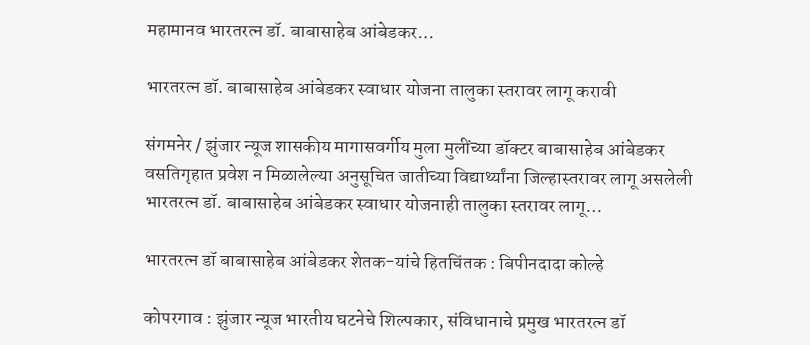महामानव भारतरत्न डॉ. बाबासाहेब आंबेडकर…

भारतरत्न डॉ. बाबासाहेब आंबेडकर स्वाधार योजना तालुका स्तरावर लागू करावी

संगमनेर / झुंजार न्यूज शासकीय मागासवर्गीय मुला मुलींच्या डॉक्टर बाबासाहेब आंबेडकर वसतिगृहात प्रवेश न मिळालेल्या अनुसूचित जातीच्या विद्यार्थ्यांना जिल्हास्तरावर लागू असलेली भारतरत्न डॉ. बाबासाहेब आंबेडकर स्वाधार योजनाही तालुका स्तरावर लागू…

भारतरत्न डॉ बाबासाहेब आंबेडकर शेतक-यांचे हितचिंतक : बिपीनदादा कोल्हे

कोपरगाव : झुंजार न्यूज भारतीय घटनेचे शिल्पकार, संविधानाचे प्रमुख भारतरत्न डॉ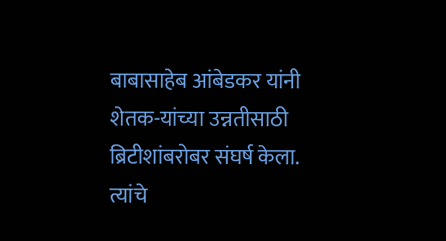बाबासाहेब आंबेडकर यांनी शेतक-यांच्या उन्नतीसाठी ब्रिटीशांबरोबर संघर्ष केला. त्यांचे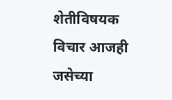शेतीविषयक विचार आजही जसेच्या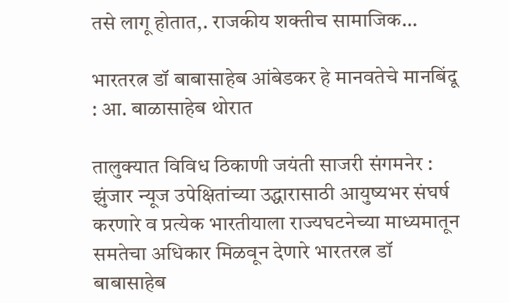तसे लागू होतात,. राजकीय शक्तीच सामाजिक…

भारतरत्न डॉ बाबासाहेब आंबेडकर हे मानवतेचे मानबिंदू : आ. बाळासाहेब थोरात

तालुक्यात विविध ठिकाणी जयंती साजरी संगमनेर : झुंजार न्यूज उपेक्षितांच्या उद्धारासाठी आयुष्यभर संघर्ष करणारे व प्रत्येक भारतीयाला राज्यघटनेच्या माध्यमातून समतेचा अधिकार मिळवून देणारे भारतरत्न डॉ बाबासाहेब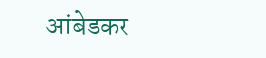आंबेडकर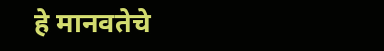हे मानवतेचे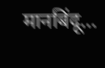मानबिंदू…